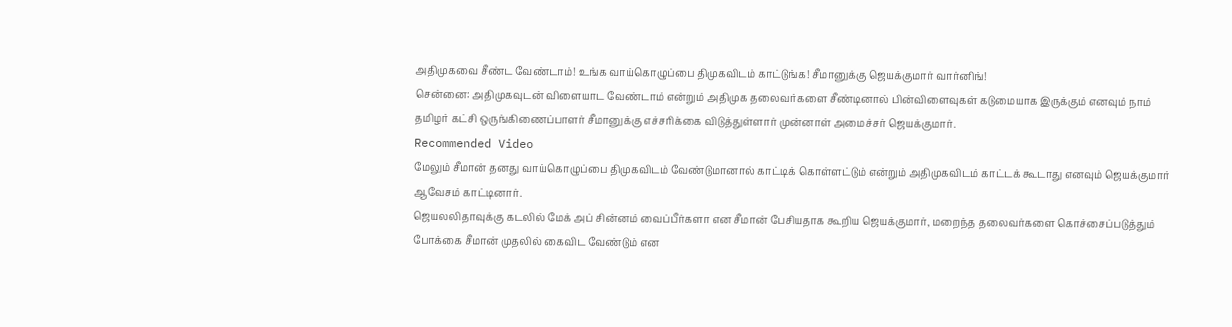அதிமுகவை சீண்ட வேண்டாம்! உங்க வாய்கொழுப்பை திமுகவிடம் காட்டுங்க! சீமானுக்கு ஜெயக்குமார் வார்னிங்!
சென்னை: அதிமுகவுடன் விளையாட வேண்டாம் என்றும் அதிமுக தலைவர்களை சீண்டினால் பின்விளைவுகள் கடுமையாக இருக்கும் எனவும் நாம் தமிழர் கட்சி ஒருங்கிணைப்பாளர் சீமானுக்கு எச்சரிக்கை விடுத்துள்ளார் முன்னாள் அமைச்சர் ஜெயக்குமார்.
Recommended Video
மேலும் சீமான் தனது வாய்கொழுப்பை திமுகவிடம் வேண்டுமானால் காட்டிக் கொள்ளட்டும் என்றும் அதிமுகவிடம் காட்டக் கூடாது எனவும் ஜெயக்குமார் ஆவேசம் காட்டினார்.
ஜெயலலிதாவுக்கு கடலில் மேக் அப் சின்னம் வைப்பீர்களா என சீமான் பேசியதாக கூறிய ஜெயக்குமார், மறைந்த தலைவர்களை கொச்சைப்படுத்தும் போக்கை சீமான் முதலில் கைவிட வேண்டும் என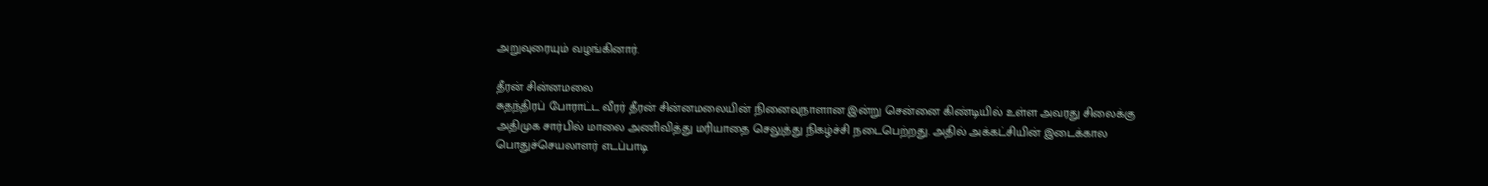அறுவுரையும் வழங்கினார்.

தீரன் சின்னமலை
சுதந்திரப் போராட்ட வீரர் தீரன் சின்னமலையின் நினைவுநாளான இன்று சென்னை கிண்டியில் உள்ள அவரது சிலைக்கு அதிமுக சார்பில் மாலை அணிவித்து மரியாதை செலுத்து நிகழ்ச்சி நடைபெற்றது. அதில் அக்கட்சியின் இடைக்கால பொதுச்செயலாளர் எடப்பாடி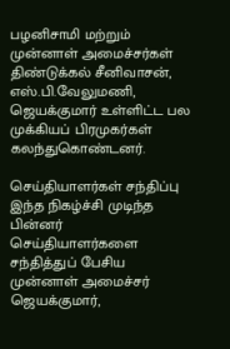பழனிசாமி மற்றும் முன்னாள் அமைச்சர்கள் திண்டுக்கல் சீனிவாசன், எஸ்.பி.வேலுமணி, ஜெயக்குமார் உள்ளிட்ட பல முக்கியப் பிரமுகர்கள் கலந்துகொண்டனர்.

செய்தியாளர்கள் சந்திப்பு
இந்த நிகழ்ச்சி முடிந்த பின்னர் செய்தியாளர்களை சந்தித்துப் பேசிய முன்னாள் அமைச்சர் ஜெயக்குமார்,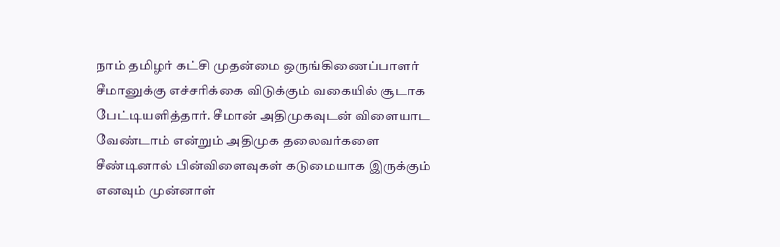நாம் தமிழர் கட்சி முதன்மை ஒருங்கிணைப்பாளர் சீமானுக்கு எச்சரிக்கை விடுக்கும் வகையில் சூடாக பேட்டியளித்தார். சீமான் அதிமுகவுடன் விளையாட வேண்டாம் என்றும் அதிமுக தலைவர்களை சீண்டினால் பின்விளைவுகள் கடுமையாக இருக்கும் எனவும் முன்னாள்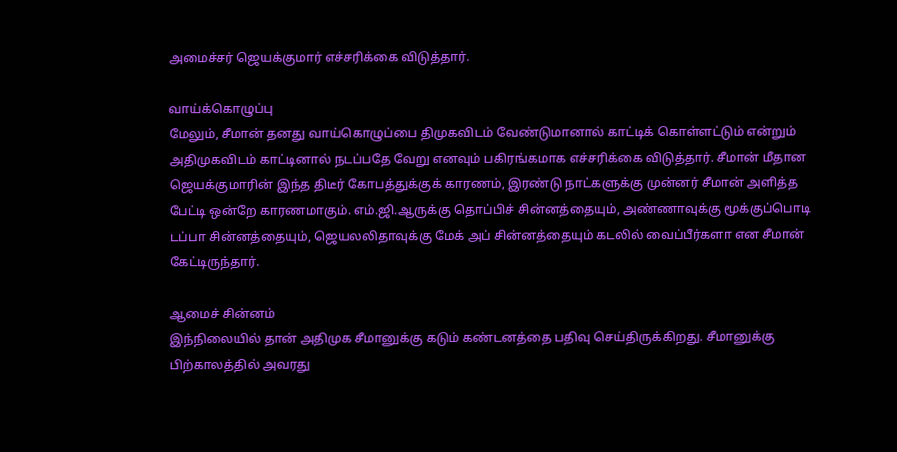அமைச்சர் ஜெயக்குமார் எச்சரிக்கை விடுத்தார்.

வாய்க்கொழுப்பு
மேலும், சீமான் தனது வாய்கொழுப்பை திமுகவிடம் வேண்டுமானால் காட்டிக் கொள்ளட்டும் என்றும் அதிமுகவிடம் காட்டினால் நடப்பதே வேறு எனவும் பகிரங்கமாக எச்சரிக்கை விடுத்தார். சீமான் மீதான ஜெயக்குமாரின் இந்த திடீர் கோபத்துக்குக் காரணம், இரண்டு நாட்களுக்கு முன்னர் சீமான் அளித்த பேட்டி ஒன்றே காரணமாகும். எம்.ஜி.ஆருக்கு தொப்பிச் சின்னத்தையும், அண்ணாவுக்கு மூக்குப்பொடி டப்பா சின்னத்தையும், ஜெயலலிதாவுக்கு மேக் அப் சின்னத்தையும் கடலில் வைப்பீர்களா என சீமான் கேட்டிருந்தார்.

ஆமைச் சின்னம்
இந்நிலையில் தான் அதிமுக சீமானுக்கு கடும் கண்டனத்தை பதிவு செய்திருக்கிறது. சீமானுக்கு பிற்காலத்தில் அவரது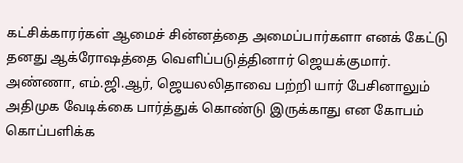கட்சிக்காரர்கள் ஆமைச் சின்னத்தை அமைப்பார்களா எனக் கேட்டு தனது ஆக்ரோஷத்தை வெளிப்படுத்தினார் ஜெயக்குமார். அண்ணா, எம்.ஜி.ஆர், ஜெயலலிதாவை பற்றி யார் பேசினாலும் அதிமுக வேடிக்கை பார்த்துக் கொண்டு இருக்காது என கோபம் கொப்பளிக்க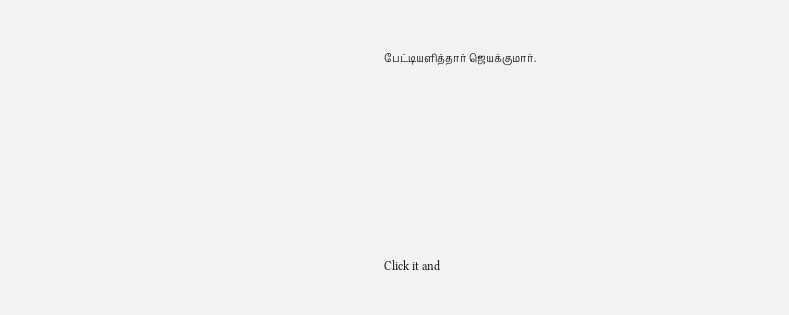பேட்டியளித்தார் ஜெயக்குமார்.












Click it and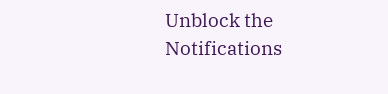Unblock the Notifications